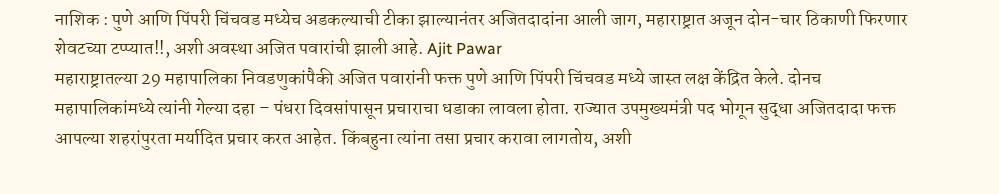नाशिक : पुणे आणि पिंपरी चिंचवड मध्येच अडकल्याची टीका झाल्यानंतर अजितदादांना आली जाग, महाराष्ट्रात अजून दोन-चार ठिकाणी फिरणार शेवटच्या टप्प्यात!!, अशी अवस्था अजित पवारांची झाली आहे. Ajit Pawar
महाराष्ट्रातल्या 29 महापालिका निवडणुकांपैकी अजित पवारांनी फक्त पुणे आणि पिंपरी चिंचवड मध्ये जास्त लक्ष केंद्रित केले. दोनच महापालिकांमध्ये त्यांनी गेल्या दहा – पंधरा दिवसांपासून प्रचाराचा धडाका लावला होता. राज्यात उपमुख्यमंत्री पद भोगून सुद्धा अजितदादा फक्त आपल्या शहरांपुरता मर्यादित प्रचार करत आहेत. किंबहुना त्यांना तसा प्रचार करावा लागतोय, अशी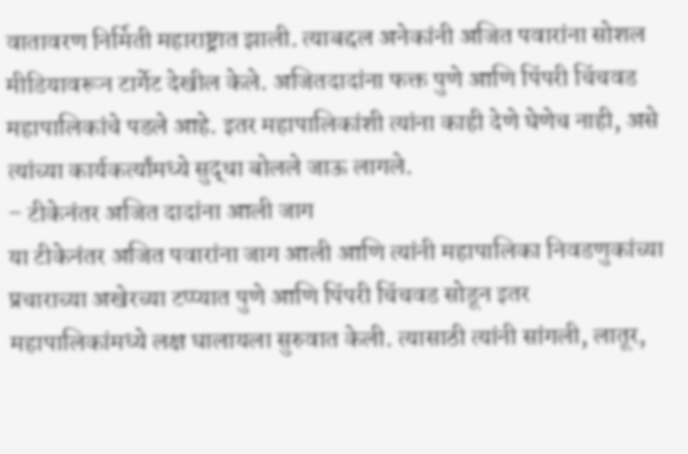वातावरण निर्मिती महाराष्ट्रात झाली. त्याबद्दल अनेकांनी अजित पवारांना सोशल मीडियावरून टार्गेट देखील केले. अजितदादांना फक्त पुणे आणि पिंपरी चिंचवड महापालिकांचे पडले आहे. इतर महापालिकांशी त्यांना काही देणे घेणेच नाही, असे त्यांच्या कार्यकर्त्यांमध्ये सुद्धा बोलले जाऊ लागले.
– टीकेनंतर अजित दादांना आली जाग
या टीकेनंतर अजित पवारांना जाग आली आणि त्यांनी महापालिका निवडणुकांच्या प्रचाराच्या अखेरच्या टप्प्यात पुणे आणि पिंपरी चिंचवड सोडून इतर महापालिकांमध्ये लक्ष घालायला सुरुवात केली. त्यासाठी त्यांनी सांगली, लातूर,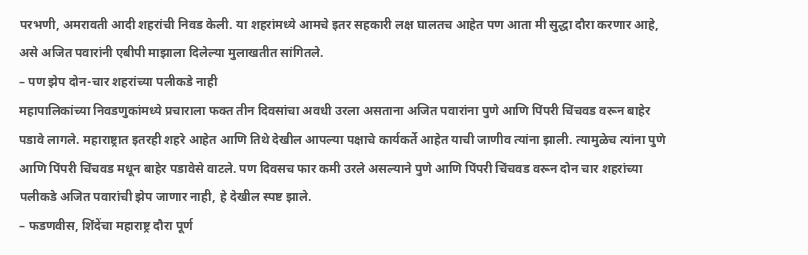परभणी, अमरावती आदी शहरांची निवड केली. या शहरांमध्ये आमचे इतर सहकारी लक्ष घालतच आहेत पण आता मी सुद्धा दौरा करणार आहे, असे अजित पवारांनी एबीपी माझाला दिलेल्या मुलाखतीत सांगितले.
– पण झेप दोन-चार शहरांच्या पलीकडे नाही
महापालिकांच्या निवडणुकांमध्ये प्रचाराला फक्त तीन दिवसांचा अवधी उरला असताना अजित पवारांना पुणे आणि पिंपरी चिंचवड वरून बाहेर पडावे लागले. महाराष्ट्रात इतरही शहरे आहेत आणि तिथे देखील आपल्या पक्षाचे कार्यकर्ते आहेत याची जाणीव त्यांना झाली. त्यामुळेच त्यांना पुणे आणि पिंपरी चिंचवड मधून बाहेर पडावेसे वाटले. पण दिवसच फार कमी उरले असल्याने पुणे आणि पिंपरी चिंचवड वरून दोन चार शहरांच्या पलीकडे अजित पवारांची झेप जाणार नाही, हे देखील स्पष्ट झाले.
– फडणवीस, शिंदेंचा महाराष्ट्र दौरा पूर्ण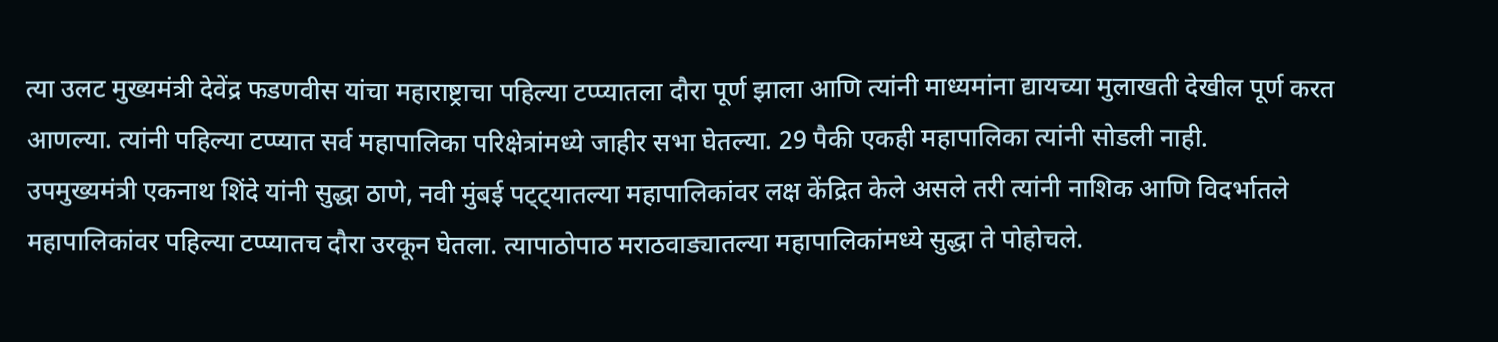त्या उलट मुख्यमंत्री देवेंद्र फडणवीस यांचा महाराष्ट्राचा पहिल्या टप्प्यातला दौरा पूर्ण झाला आणि त्यांनी माध्यमांना द्यायच्या मुलाखती देखील पूर्ण करत आणल्या. त्यांनी पहिल्या टप्प्यात सर्व महापालिका परिक्षेत्रांमध्ये जाहीर सभा घेतल्या. 29 पैकी एकही महापालिका त्यांनी सोडली नाही.
उपमुख्यमंत्री एकनाथ शिंदे यांनी सुद्धा ठाणे, नवी मुंबई पट्ट्यातल्या महापालिकांवर लक्ष केंद्रित केले असले तरी त्यांनी नाशिक आणि विदर्भातले महापालिकांवर पहिल्या टप्प्यातच दौरा उरकून घेतला. त्यापाठोपाठ मराठवाड्यातल्या महापालिकांमध्ये सुद्धा ते पोहोचले.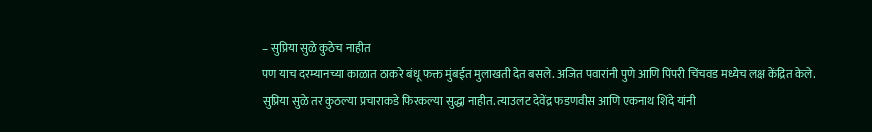– सुप्रिया सुळे कुठेच नाहीत
पण याच दरम्यानच्या काळात ठाकरे बंधू फक्त मुंबईत मुलाखती देत बसले. अजित पवारांनी पुणे आणि पिंपरी चिंचवड मध्येच लक्ष केंद्रित केले. सुप्रिया सुळे तर कुठल्या प्रचाराकडे फिरकल्या सुद्धा नाहीत. त्याउलट देवेंद्र फडणवीस आणि एकनाथ शिंदे यांनी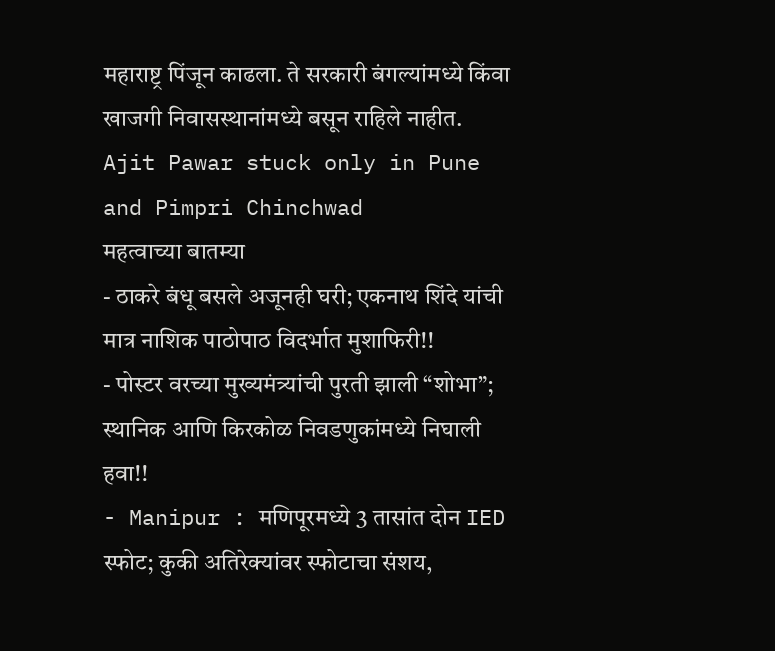महाराष्ट्र पिंजून काढला. ते सरकारी बंगल्यांमध्ये किंवा खाजगी निवासस्थानांमध्ये बसून राहिले नाहीत.
Ajit Pawar stuck only in Pune and Pimpri Chinchwad
महत्वाच्या बातम्या
- ठाकरे बंधू बसले अजूनही घरी; एकनाथ शिंदे यांची मात्र नाशिक पाठोपाठ विदर्भात मुशाफिरी!!
- पोस्टर वरच्या मुख्यमंत्र्यांची पुरती झाली “शोभा”; स्थानिक आणि किरकोळ निवडणुकांमध्ये निघाली हवा!!
- Manipur : मणिपूरमध्ये 3 तासांत दोन IED स्फोट; कुकी अतिरेक्यांवर स्फोटाचा संशय,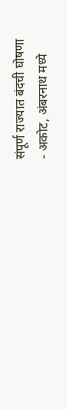संपूर्ण राज्यात बंदची घोषणा
- अकोट, अंबरनाथ मध्ये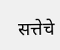सत्तेचे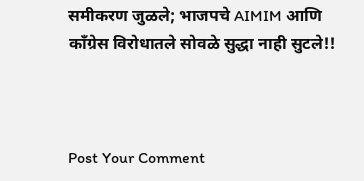समीकरण जुळले; भाजपचे AIMIM आणि काँग्रेस विरोधातले सोवळे सुद्धा नाही सुटले!!



Post Your Comment